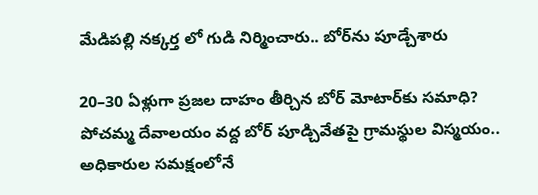మేడిపల్లి నక్కర్త లో గుడి నిర్మించారు.. బోర్‌ను పూడ్చేశారు

20–30 ఏళ్లుగా ప్రజల దాహం తీర్చిన బోర్ మోటార్‌కు సమాధి? పోచమ్మ దేవాలయం వద్ద బోర్ పూడ్చివేతపై గ్రామస్థుల విస్మయం.. అధికారుల సమక్షంలోనే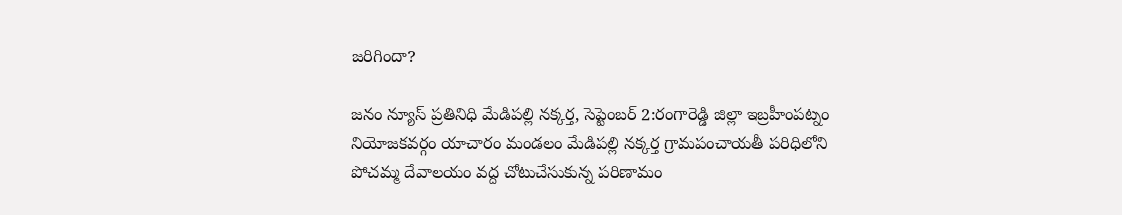జరిగిందా?

జనం న్యూస్ ప్రతినిధి మేడిపల్లి నక్కర్త, సెప్టెంబర్ 2:రంగారెడ్డి జిల్లా ఇబ్రహీంపట్నం నియోజకవర్గం యాచారం మండలం మేడిపల్లి నక్కర్త గ్రామపంచాయతీ పరిధిలోని పోచమ్మ దేవాలయం వద్ద చోటుచేసుకున్న పరిణామం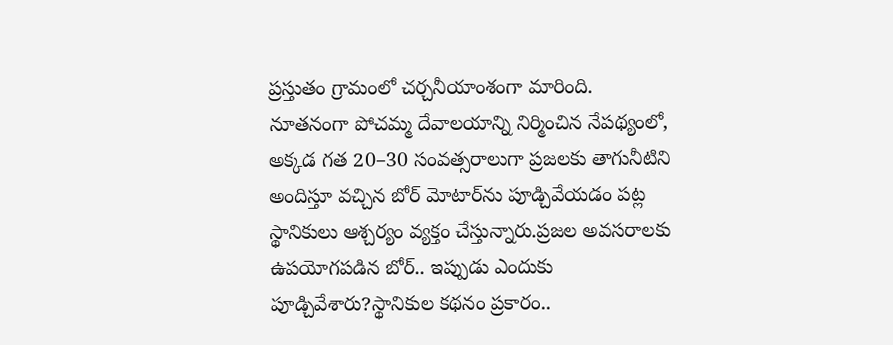ప్రస్తుతం గ్రామంలో చర్చనీయాంశంగా మారింది. నూతనంగా పోచమ్మ దేవాలయాన్ని నిర్మించిన నేపథ్యంలో, అక్కడ గత 20–30 సంవత్సరాలుగా ప్రజలకు తాగునీటిని అందిస్తూ వచ్చిన బోర్ మోటార్‌ను పూడ్చివేయడం పట్ల స్థానికులు ఆశ్చర్యం వ్యక్తం చేస్తున్నారు.ప్రజల అవసరాలకు ఉపయోగపడిన బోర్.. ఇప్పుడు ఎందుకు పూడ్చివేశారు?స్థానికుల కథనం ప్రకారం..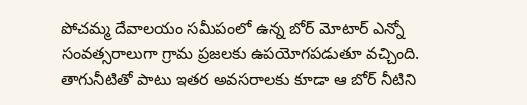పోచమ్మ దేవాలయం సమీపంలో ఉన్న బోర్ మోటార్ ఎన్నో సంవత్సరాలుగా గ్రామ ప్రజలకు ఉపయోగపడుతూ వచ్చింది. తాగునీటితో పాటు ఇతర అవసరాలకు కూడా ఆ బోర్ నీటిని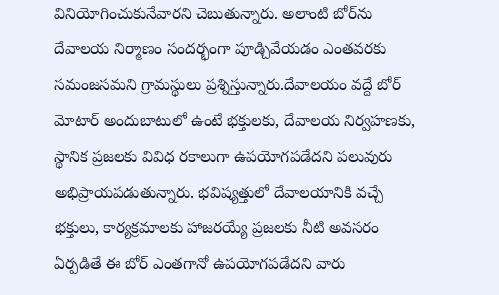వినియోగించుకునేవారని చెబుతున్నారు. అలాంటి బోర్‌ను దేవాలయ నిర్మాణం సందర్భంగా పూడ్చివేయడం ఎంతవరకు సమంజసమని గ్రామస్థులు ప్రశ్నిస్తున్నారు.దేవాలయం వద్దే బోర్ మోటార్ అందుబాటులో ఉంటే భక్తులకు, దేవాలయ నిర్వహణకు, స్థానిక ప్రజలకు వివిధ రకాలుగా ఉపయోగపడేదని పలువురు అభిప్రాయపడుతున్నారు. భవిష్యత్తులో దేవాలయానికి వచ్చే భక్తులు, కార్యక్రమాలకు హాజరయ్యే ప్రజలకు నీటి అవసరం ఏర్పడితే ఈ బోర్ ఎంతగానో ఉపయోగపడేదని వారు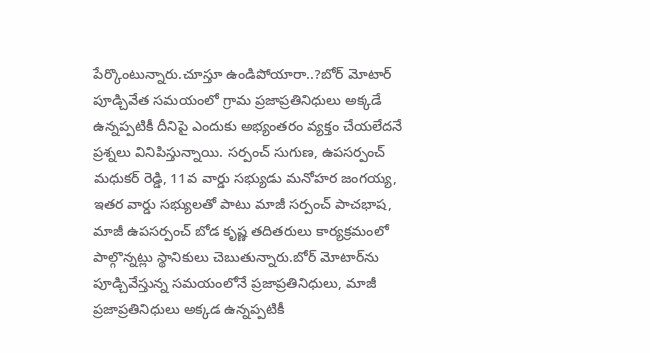పేర్కొంటున్నారు.చూస్తూ ఉండిపోయారా..?బోర్ మోటార్ పూడ్చివేత సమయంలో గ్రామ ప్రజాప్రతినిధులు అక్కడే ఉన్నప్పటికీ దీనిపై ఎందుకు అభ్యంతరం వ్యక్తం చేయలేదనే ప్రశ్నలు వినిపిస్తున్నాయి. సర్పంచ్ సుగుణ, ఉపసర్పంచ్ మధుకర్ రెడ్డి, 11వ వార్డు సభ్యుడు మనోహర జంగయ్య, ఇతర వార్డు సభ్యులతో పాటు మాజీ సర్పంచ్ పాచభాష, మాజీ ఉపసర్పంచ్ బోడ కృష్ణ తదితరులు కార్యక్రమంలో పాల్గొన్నట్లు స్థానికులు చెబుతున్నారు.బోర్ మోటార్‌ను పూడ్చివేస్తున్న సమయంలోనే ప్రజాప్రతినిధులు, మాజీ ప్రజాప్రతినిధులు అక్కడ ఉన్నప్పటికీ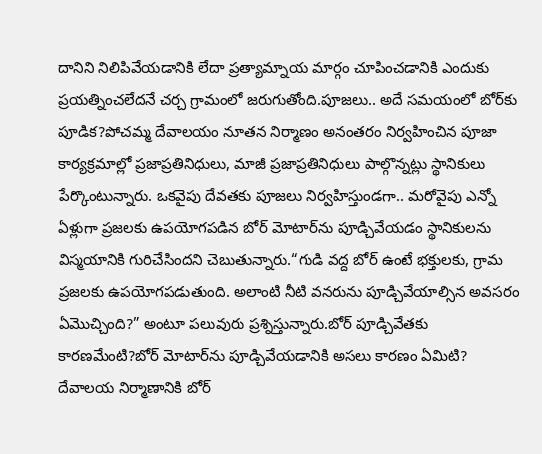దానిని నిలిపివేయడానికి లేదా ప్రత్యామ్నాయ మార్గం చూపించడానికి ఎందుకు ప్రయత్నించలేదనే చర్చ గ్రామంలో జరుగుతోంది.పూజలు.. అదే సమయంలో బోర్‌కు పూడిక?పోచమ్మ దేవాలయం నూతన నిర్మాణం అనంతరం నిర్వహించిన పూజా కార్యక్రమాల్లో ప్రజాప్రతినిధులు, మాజీ ప్రజాప్రతినిధులు పాల్గొన్నట్లు స్థానికులు పేర్కొంటున్నారు. ఒకవైపు దేవతకు పూజలు నిర్వహిస్తుండగా.. మరోవైపు ఎన్నో ఏళ్లుగా ప్రజలకు ఉపయోగపడిన బోర్ మోటార్‌ను పూడ్చివేయడం స్థానికులను విస్మయానికి గురిచేసిందని చెబుతున్నారు.“గుడి వద్ద బోర్ ఉంటే భక్తులకు, గ్రామ ప్రజలకు ఉపయోగపడుతుంది. అలాంటి నీటి వనరును పూడ్చివేయాల్సిన అవసరం ఏమొచ్చింది?” అంటూ పలువురు ప్రశ్నిస్తున్నారు.బోర్ పూడ్చివేతకు కారణమేంటి?బోర్ మోటార్‌ను పూడ్చివేయడానికి అసలు కారణం ఏమిటి? దేవాలయ నిర్మాణానికి బోర్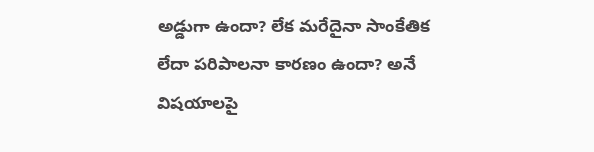అడ్డుగా ఉందా? లేక మరేదైనా సాంకేతిక లేదా పరిపాలనా కారణం ఉందా? అనే విషయాలపై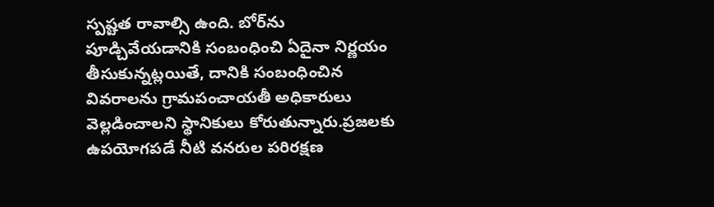స్పష్టత రావాల్సి ఉంది. బోర్‌ను పూడ్చివేయడానికి సంబంధించి ఏదైనా నిర్ణయం తీసుకున్నట్లయితే, దానికి సంబంధించిన వివరాలను గ్రామపంచాయతీ అధికారులు వెల్లడించాలని స్థానికులు కోరుతున్నారు.ప్రజలకు ఉపయోగపడే నీటి వనరుల పరిరక్షణ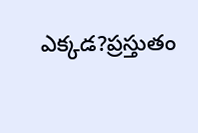ఎక్కడ?ప్రస్తుతం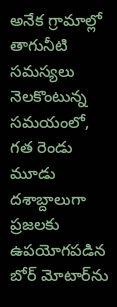అనేక గ్రామాల్లో తాగునీటి సమస్యలు నెలకొంటున్న సమయంలో, గత రెండు మూడు దశాబ్దాలుగా ప్రజలకు ఉపయోగపడిన బోర్ మోటార్‌ను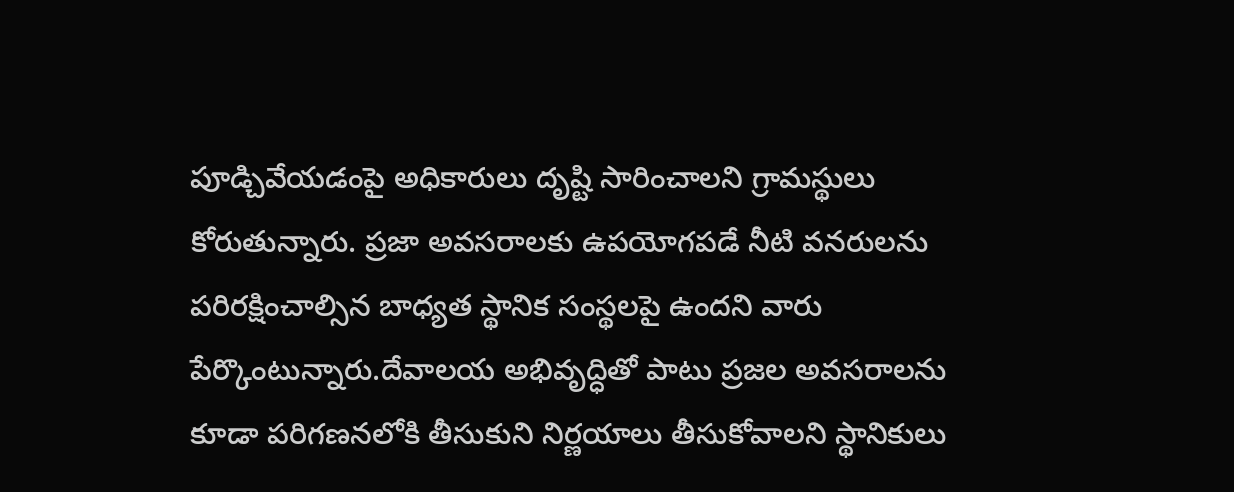పూడ్చివేయడంపై అధికారులు దృష్టి సారించాలని గ్రామస్థులు కోరుతున్నారు. ప్రజా అవసరాలకు ఉపయోగపడే నీటి వనరులను పరిరక్షించాల్సిన బాధ్యత స్థానిక సంస్థలపై ఉందని వారు పేర్కొంటున్నారు.దేవాలయ అభివృద్ధితో పాటు ప్రజల అవసరాలను కూడా పరిగణనలోకి తీసుకుని నిర్ణయాలు తీసుకోవాలని స్థానికులు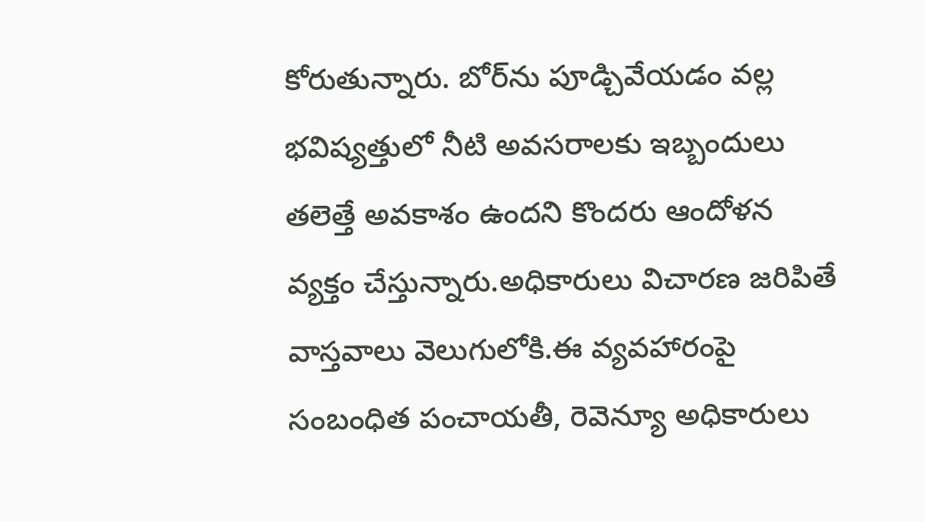కోరుతున్నారు. బోర్‌ను పూడ్చివేయడం వల్ల భవిష్యత్తులో నీటి అవసరాలకు ఇబ్బందులు తలెత్తే అవకాశం ఉందని కొందరు ఆందోళన వ్యక్తం చేస్తున్నారు.అధికారులు విచారణ జరిపితే వాస్తవాలు వెలుగులోకి.ఈ వ్యవహారంపై సంబంధిత పంచాయతీ, రెవెన్యూ అధికారులు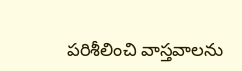పరిశీలించి వాస్తవాలను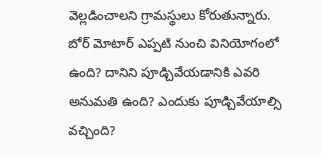వెల్లడించాలని గ్రామస్థులు కోరుతున్నారు. బోర్ మోటార్ ఎప్పటి నుంచి వినియోగంలో ఉంది? దానిని పూడ్చివేయడానికి ఎవరి అనుమతి ఉంది? ఎందుకు పూడ్చివేయాల్సి వచ్చింది?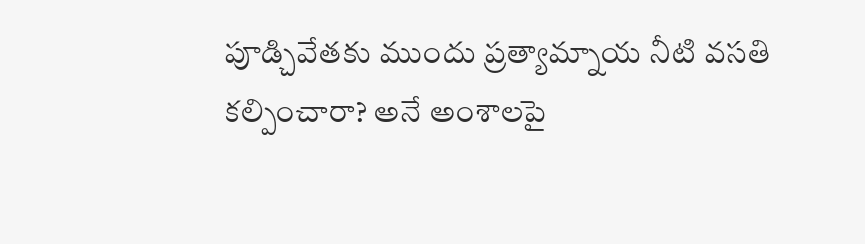పూడ్చివేతకు ముందు ప్రత్యామ్నాయ నీటి వసతి కల్పించారా? అనే అంశాలపై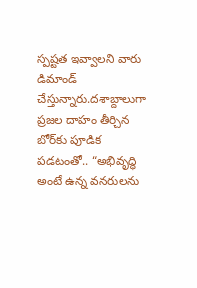స్పష్టత ఇవ్వాలని వారు డిమాండ్ చేస్తున్నారు.దశాబ్దాలుగా ప్రజల దాహం తీర్చిన బోర్‌కు పూడిక పడటంతో.. “అభివృద్ధి అంటే ఉన్న వనరులను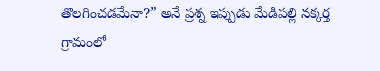తొలగించడమేనా?” అనే ప్రశ్న ఇప్పుడు మేడిపల్లి నక్కర్త గ్రామంలో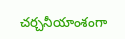చర్చనీయాంశంగా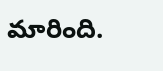మారింది.